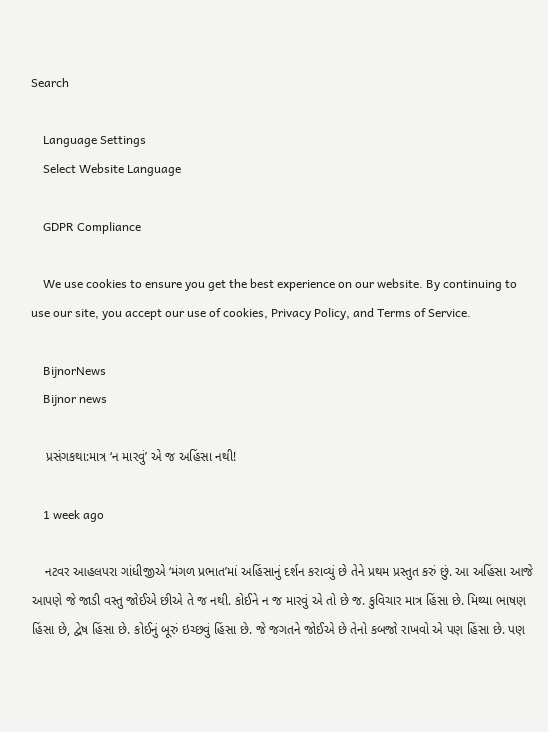Search

    Language Settings
    Select Website Language

    GDPR Compliance

    We use cookies to ensure you get the best experience on our website. By continuing to use our site, you accept our use of cookies, Privacy Policy, and Terms of Service.

    BijnorNews
    Bijnor news

    પ્રસંગકથા:માત્ર ‘ન મારવું’ એ જ અહિંસા નથી!

    1 week ago

    નટવર આહલપરા ગાંધીજીએ ‘મંગળ પ્રભાત’માં અહિંસાનું દર્શન કરાવ્યું છે તેને પ્રથમ પ્રસ્તુત કરું છું. આ અહિંસા આજે આપણે જે જાડી વસ્તુ જોઈએ છીએ તે જ નથી. કોઈને ન જ મારવું એ તો છે જ. કુવિચાર માત્ર હિંસા છે. મિથ્યા ભાષણ હિંસા છે, દ્વેષ હિંસા છે. કોઈનું બૂરું ઇચ્છવું હિંસા છે. જે જગતને જોઈએ છે તેનો કબજો રાખવો એ પણ હિંસા છે. પણ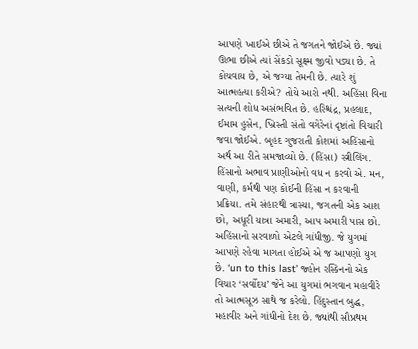આપણે ખાઈએ છીએ તે જગતને જોઈએ છે. જ્યાં ઊભા છીએ ત્યાં સેંકડો સૂક્ષ્મ જીવો પડ્યા છે. તે કોચવાય છે, એ જગ્યા તેમની છે. ત્યારે શું આત્મહત્યા કરીએ? તોયે આરો નથી. અહિંસા વિના સત્યની શોધ અસંભવિત છે. હરિશ્ચંદ્ર, પ્રહલાદ, ઈમામ હુસેન, ખ્રિસ્તી સંતો વગેરેનાં દૃષ્ટાંતો વિચારી જવા જોઈએ. બૃહદ ગુજરાતી કોશમાં અહિંસાનો અર્થ આ રીતે સમજાવ્યો છે. (હિંસા) સ્ત્રીલિંગ. હિંસાનો અભાવ પ્રાણીઓનો વધ ન કરવો એ. મન, વાણી, કર્મથી પણ કોઈની હિંસા ન કરવાની પ્રક્રિયા. તમે સંહારથી ત્રાસ્યા, જગતની એક આશ છો, અધૂરી યાત્રા અમારી, આપ અમારી પાસ છો. અહિંસાનો સરવાળો એટલે ગાંધીજી. જે યુગમાં આપણે રહેવા માગતા હોઈએ એ જ આપણો યુગ છે. ‘un to this last’ જ્હોન રસ્કિનનો એક વિચાર ‘સર્વોદય’ જેને આ યુગમાં ભગવાન મહાવીરે તો આત્મસૂઝ સાથે જ કરેલો. હિંદુસ્તાન બુદ્ધ, મહાવીર અને ગાંધીનો દેશ છે. જ્યાંથી સૌપ્રથમ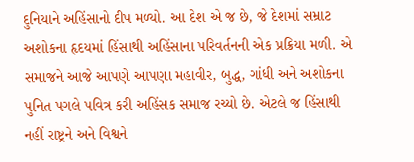દુનિયાને અહિંસાનો દીપ મળ્યો. આ દેશ એ જ છે, જે દેશમાં સમ્રાટ અશોકના હૃદયમાં હિંસાથી અહિંસાના પરિવર્તનની એક પ્રક્રિયા મળી. એ સમાજને આજે આપણે આપણા મહાવીર, બુદ્ધ, ગાંધી અને અશોકના પુનિત પગલે પવિત્ર કરી અહિંસક સમાજ રચ્યો છે. એટલે જ હિંસાથી નહીં રાષ્ટ્રને અને વિશ્વને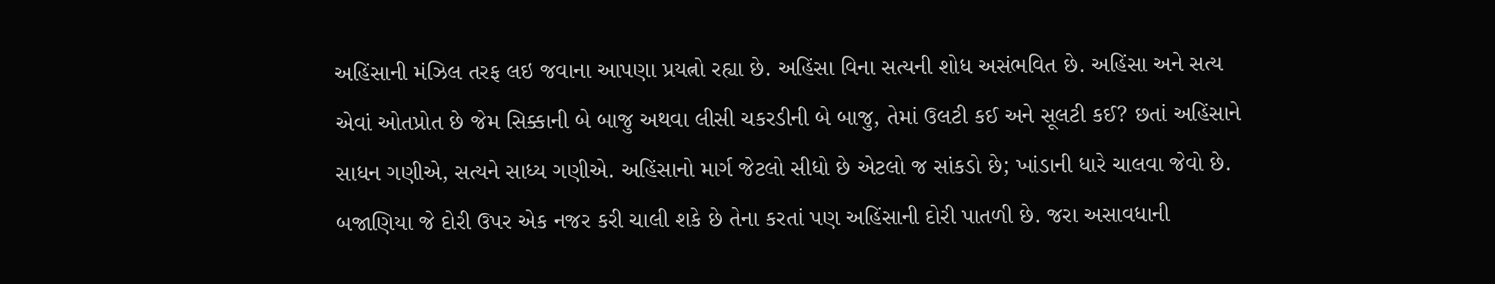અહિંસાની મંઝિલ તરફ લઇ જવાના આપણા પ્રયત્નો રહ્યા છે. અહિંસા વિના સત્યની શોધ અસંભવિત છે. અહિંસા અને સત્ય એવાં ઓતપ્રોત છે જેમ સિક્કાની બે બાજુ અથવા લીસી ચકરડીની બે બાજુ, તેમાં ઉલટી કઈ અને સૂલટી કઈ? છતાં અહિંસાને સાધન ગણીએ, સત્યને સાધ્ય ગણીએ. અહિંસાનો માર્ગ જેટલો સીધો છે એટલો જ સાંકડો છે; ખાંડાની ધારે ચાલવા જેવો છે. બજાણિયા જે દોરી ઉપર એક નજર કરી ચાલી શકે છે તેના કરતાં પણ અહિંસાની દોરી પાતળી છે. જરા અસાવધાની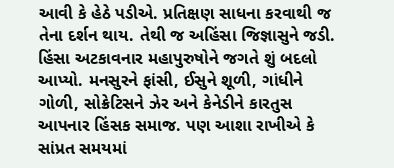આવી કે હેઠે પડીએ. પ્રતિક્ષણ સાધના કરવાથી જ તેના દર્શન થાય. તેથી જ અહિંસા જિજ્ઞાસુને જડી. હિંસા અટકાવનાર મહાપુરુષોને જગતે શું બદલો આપ્યો. મનસુરને ફાંસી, ઈસુને શૂળી, ગાંધીને ગોળી, સોક્રેટિસને ઝેર અને કેનેડીને કારતુસ આપનાર હિંસક સમાજ. પણ આશા રાખીએ કે સાંપ્રત સમયમાં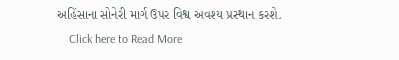અહિંસાના સોનેરી માર્ગ ઉપર વિશ્વ અવશ્ય પ્રસ્થાન કરશે.
    Click here to Read More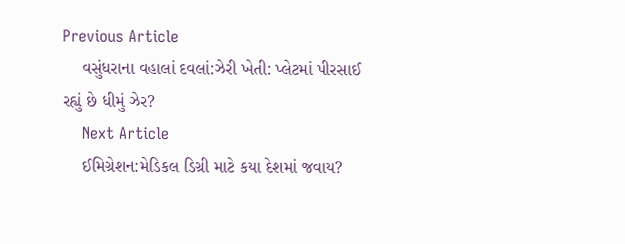Previous Article
    વસુંધરાના વહાલાં દવલાં:ઝેરી ખેતી: પ્લેટમાં પીરસાઈ રહ્યું છે ધીમું ઝેર?
    Next Article
    ઈમિગ્રેશન:મેડિકલ ડિગ્રી માટે કયા દેશમાં જવાય?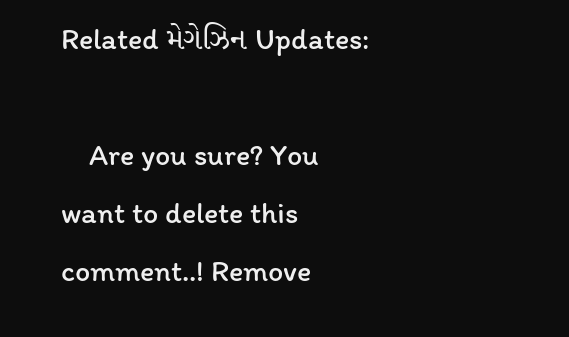Related મેગેઝિન Updates:

    Are you sure? You want to delete this comment..! Remove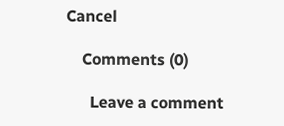Cancel

    Comments (0)

      Leave a comment